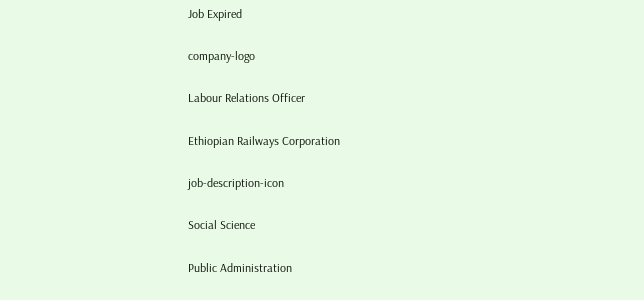Job Expired

company-logo

Labour Relations Officer

Ethiopian Railways Corporation

job-description-icon

Social Science

Public Administration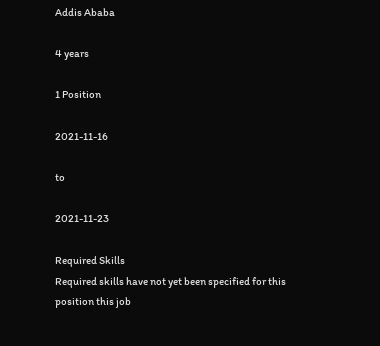Addis Ababa

4 years

1 Position

2021-11-16

to

2021-11-23

Required Skills
Required skills have not yet been specified for this position this job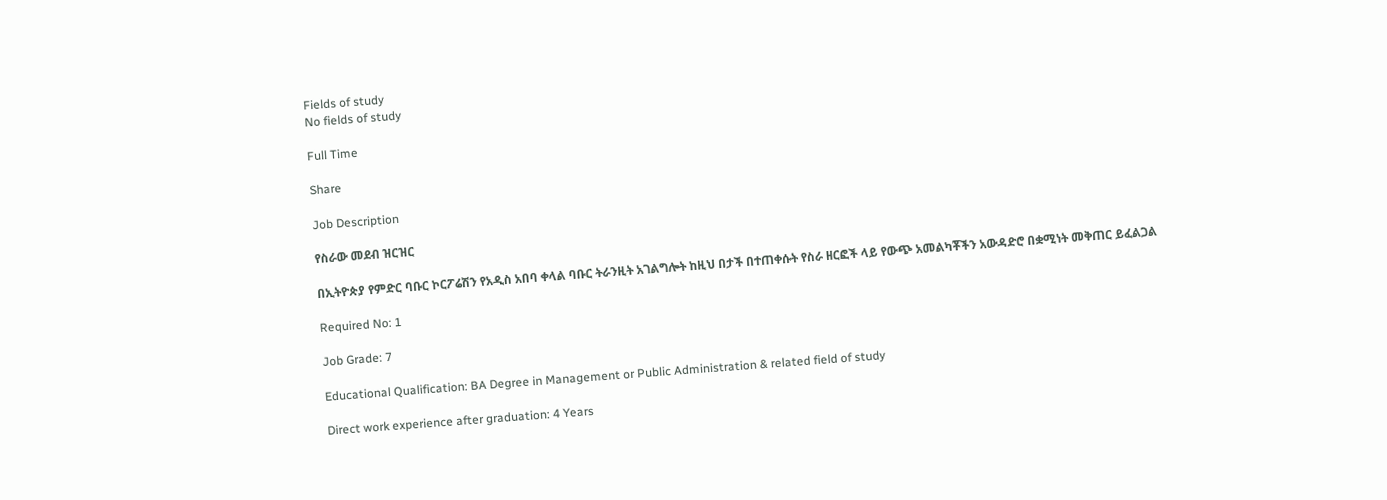Fields of study
No fields of study

Full Time

Share

Job Description

የስራው መደብ ዝርዝር

በኢትዮጵያ የምድር ባቡር ኮርፖሬሽን የአዲስ አበባ ቀላል ባቡር ትራንዚት አገልግሎት ከዚህ በታች በተጠቀሱት የስራ ዘርፎች ላይ የውጭ አመልካቾችን አውዳድሮ በቋሚነት መቅጠር ይፈልጋል

Required No: 1

Job Grade: 7

Educational Qualification: BA Degree in Management or Public Administration & related field of study

Direct work experience after graduation: 4 Years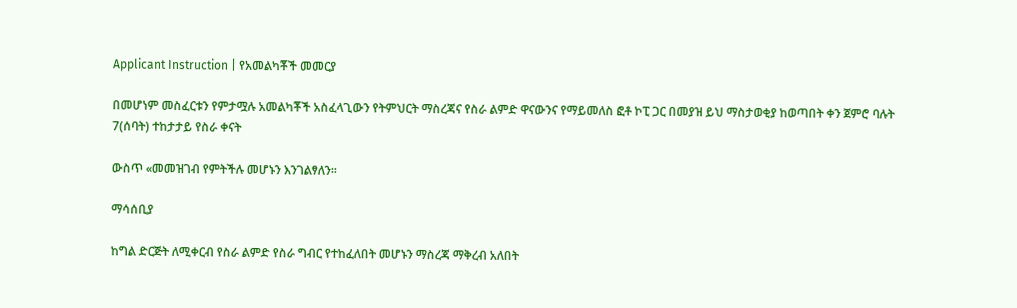Applicant Instruction | የአመልካቾች መመርያ

በመሆነም መስፈርቱን የምታሟሉ አመልካቾች አስፈላጊውን የትምህርት ማስረጃና የስራ ልምድ ዋናውንና የማይመለስ ፎቶ ኮፒ ጋር በመያዝ ይህ ማስታወቂያ ከወጣበት ቀን ጀምሮ ባሉት 7(ሰባት) ተከታታይ የስራ ቀናት

ውስጥ «መመዝገብ የምትችሉ መሆኑን እንገልፃለን፡፡

ማሳሰቢያ

ከግል ድርጅት ለሚቀርብ የስራ ልምድ የስራ ግብር የተከፈለበት መሆኑን ማስረጃ ማቅረብ አለበት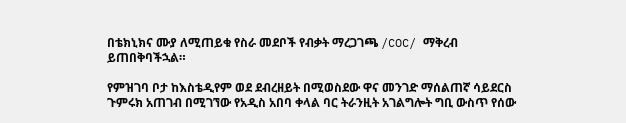በቴክኒክና ሙያ ለሚጠይቁ የስራ መደቦች የብቃት ማረጋገጫ /COC/ ማቅረብ ይጠበቅባችኋል።

የምዝገባ ቦታ ከእስቴዲየም ወደ ደብረዘይት በሚወስደው ዋና መንገድ ማሰልጠኛ ሳይደርስ ጉምሩክ አጠገብ በሚገኘው የአዲስ አበባ ቀላል ባር ትራንዚት አገልግሎት ግቢ ውስጥ የሰው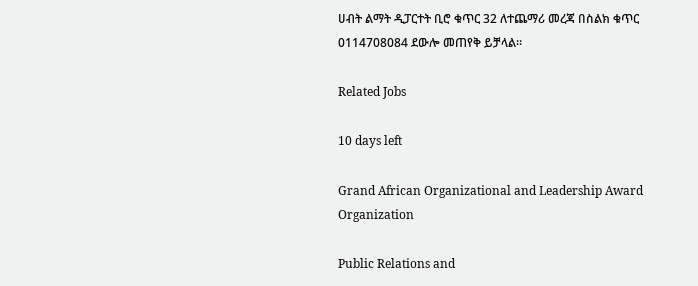ሀብት ልማት ዲፓርተት ቢሮ ቁጥር 32 ለተጨማሪ መረጃ በስልክ ቁጥር 0114708084 ደውሎ መጠየቅ ይቻላል፡፡

Related Jobs

10 days left

Grand African Organizational and Leadership Award Organization

Public Relations and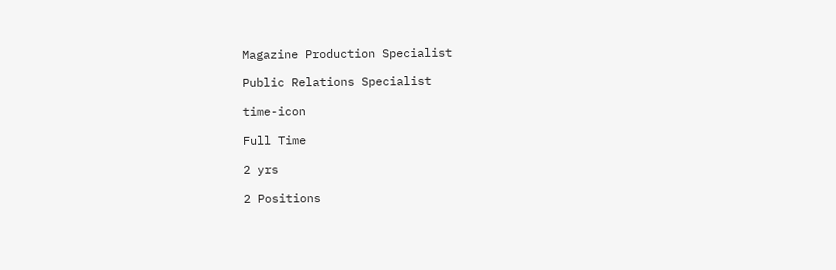Magazine Production Specialist

Public Relations Specialist

time-icon

Full Time

2 yrs

2 Positions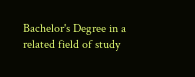Bachelor's Degree in a related field of study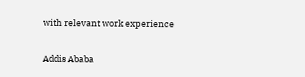with relevant work experience

Addis Ababa